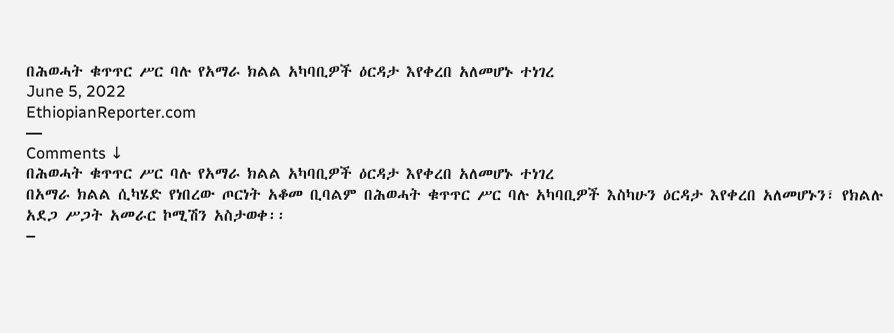በሕወሓት ቁጥጥር ሥር ባሉ የአማራ ክልል አካባቢዎች ዕርዳታ እየቀረበ አለመሆኑ ተነገረ
June 5, 2022
EthiopianReporter.com
—
Comments ↓
በሕወሓት ቁጥጥር ሥር ባሉ የአማራ ክልል አካባቢዎች ዕርዳታ እየቀረበ አለመሆኑ ተነገረ
በአማራ ክልል ሲካሄድ የነበረው ጦርነት አቆመ ቢባልም በሕወሓት ቁጥጥር ሥር ባሉ አካባቢዎች እስካሁን ዕርዳታ እየቀረበ አለመሆኑን፣ የክልሉ አደጋ ሥጋት አመራር ኮሚሽን አስታወቀ፡፡
–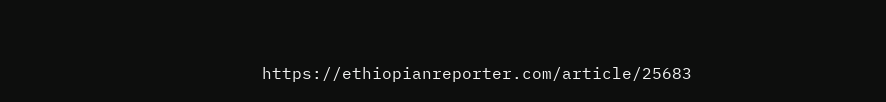https://ethiopianreporter.com/article/25683